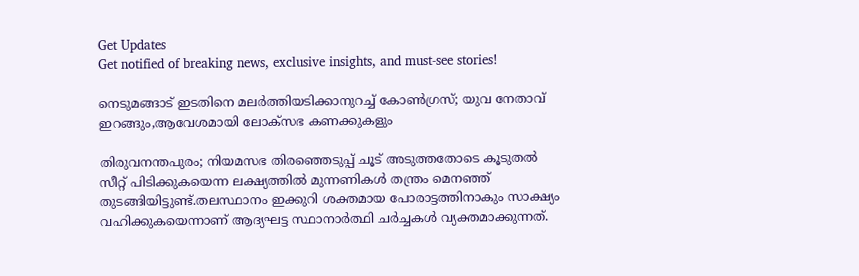Get Updates
Get notified of breaking news, exclusive insights, and must-see stories!

നെടുമങ്ങാട് ഇടതിനെ മലർത്തിയടിക്കാനുറച്ച് കോൺഗ്രസ്; യുവ നേതാവ് ഇറങ്ങും,ആവേശമായി ലോക്സഭ കണക്കുകളും

തിരുവനന്തപുരം; നിയമസഭ തിരഞ്ഞെടുപ്പ് ചൂട് അടുത്തതോടെ കൂടുതൽ സീറ്റ് പിടിക്കുകയെന്ന ലക്ഷ്യത്തിൽ മുന്നണികൾ തന്ത്രം മെനഞ്ഞ് തുടങ്ങിയിട്ടുണ്ട്.തലസ്ഥാനം ഇക്കുറി ശക്തമായ പോരാട്ടത്തിനാകും സാക്ഷ്യം വഹിക്കുകയെന്നാണ് ആദ്യഘട്ട സ്ഥാനാർത്ഥി ചർച്ചകൾ വ്യക്തമാക്കുന്നത്.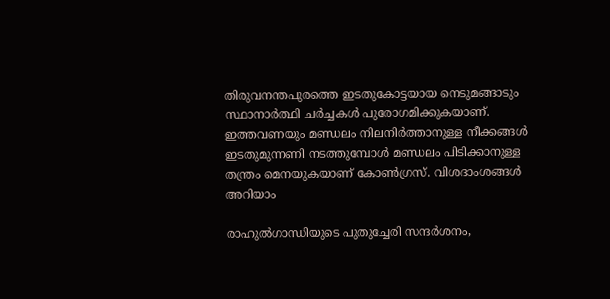തിരുവനന്തപുരത്തെ ഇടതുകോട്ടയായ നെടുമങ്ങാടും സ്ഥാനാർത്ഥി ചർച്ചകൾ പുരോഗമിക്കുകയാണ്. ഇത്തവണയും മണ്ഡലം നിലനിർത്താനുള്ള നീക്കങ്ങൾ ഇടതുമുന്നണി നടത്തുമ്പോൾ മണ്ഡലം പിടിക്കാനുള്ള തന്ത്രം മെനയുകയാണ് കോൺഗ്രസ്. വിശദാംശങ്ങൾ അറിയാം

രാഹുല്‍ഗാന്ധിയുടെ പുതുച്ചേരി സന്ദര്‍ശനം,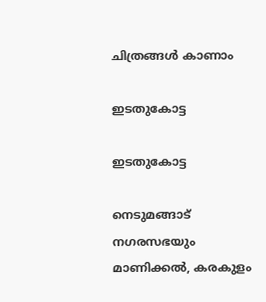ചിത്രങ്ങള്‍ കാണാം

ഇടതുകോട്ട

ഇടതുകോട്ട

നെടുമങ്ങാട് നഗരസഭയും മാണിക്കൽ, കരകുളം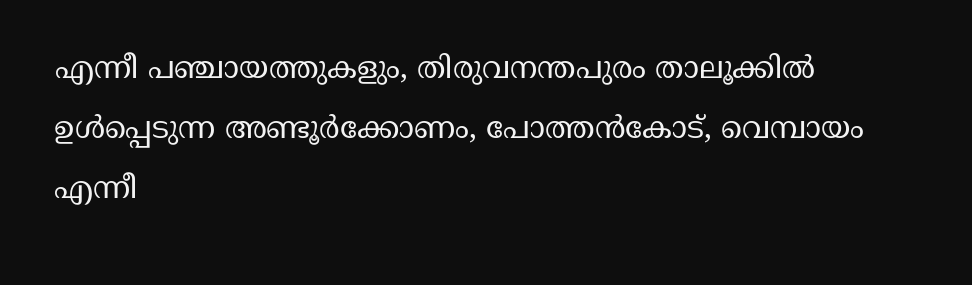എന്നീ പഞ്ചായത്തുകളും, തിരുവനന്തപുരം താലൂക്കിൽ ഉൾപ്പെടുന്ന അണ്ടൂർക്കോണം, പോത്തൻകോട്, വെമ്പായം എന്നീ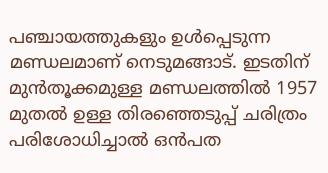പഞ്ചായത്തുകളും ഉൾപ്പെടുന്ന മണ്ഡലമാണ് നെടുമങ്ങാട്. ഇടതിന് മുൻതൂക്കമുള്ള മണ്ഡലത്തിൽ 1957 മുതൽ ഉള്ള തിരഞ്ഞെടുപ്പ് ചരിത്രം പരിശോധിച്ചാൽ ഒൻപത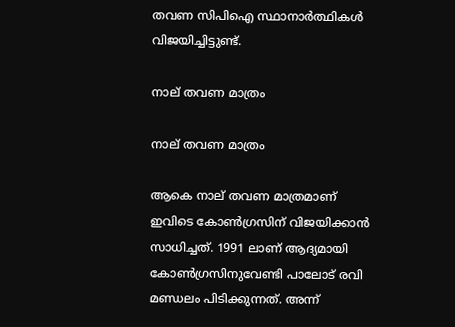തവണ സിപിഐ സ്ഥാനാർത്ഥികൾ വിജയിച്ചിട്ടുണ്ട്.

നാല് തവണ മാത്രം

നാല് തവണ മാത്രം

ആകെ നാല് തവണ മാത്രമാണ് ഇവിടെ കോൺഗ്രസിന് വിജയിക്കാൻ സാധിച്ചത്. 1991 ലാണ് ആദ്യമായി കോൺഗ്രസിനുവേണ്ടി പാലോട് രവി മണ്ഡലം പിടിക്കുന്നത്. അന്ന്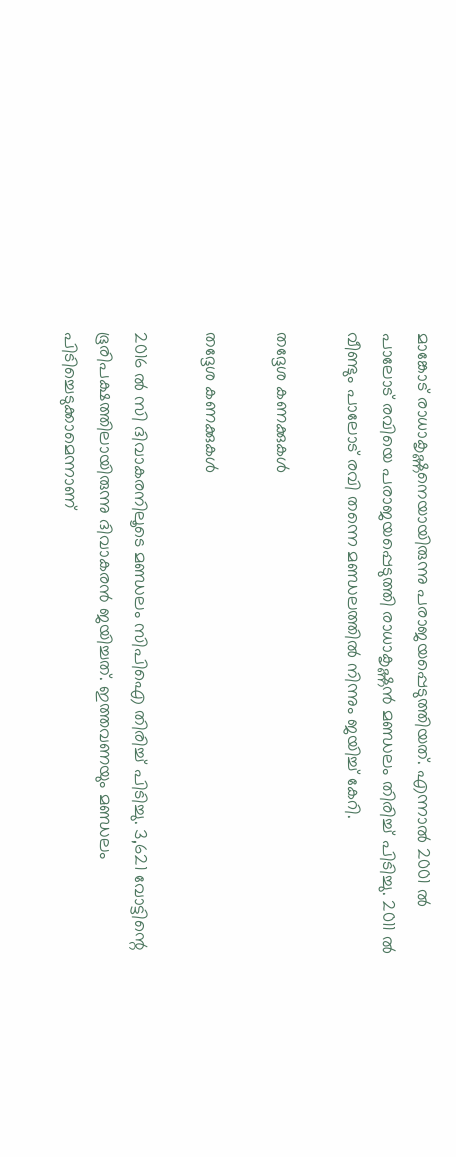മാങ്കോട് രാധാകൃഷ്ണനെയായിരുന്നു പരാജയപ്പെടുത്തിയത്. എന്നാൽ 2001 ൽ പാലോട് രവിയെ പരാജയപ്പെടുത്തി രാധാകൃഷ്ണൻ മണ്ഡലം തിരിച്ച് പിടിച്ചു. 2011 ൽ വീണ്ടും പാലോട് രവി തന്നെ മണ്ഡലത്തിൽ നിന്നും ജയിച്ച് കേറി.

തദ്ദേശ കണക്കുകൾ

തദ്ദേശ കണക്കുകൾ

2016 ൽ സി ദിവാകരനിലൂടെ മണ്ഡലം സിപിഐ തിരിച്ച് പിടിച്ചു. 3,621 വോട്ടിന്റെ ഭൂരിപക്ഷത്തിലായിരുന്നു ദിവാകരൻ ജയിച്ചത്. ഇത്തവണയും മണ്ഡലം പിടിച്ചെടുക്കാമെന്നാണ്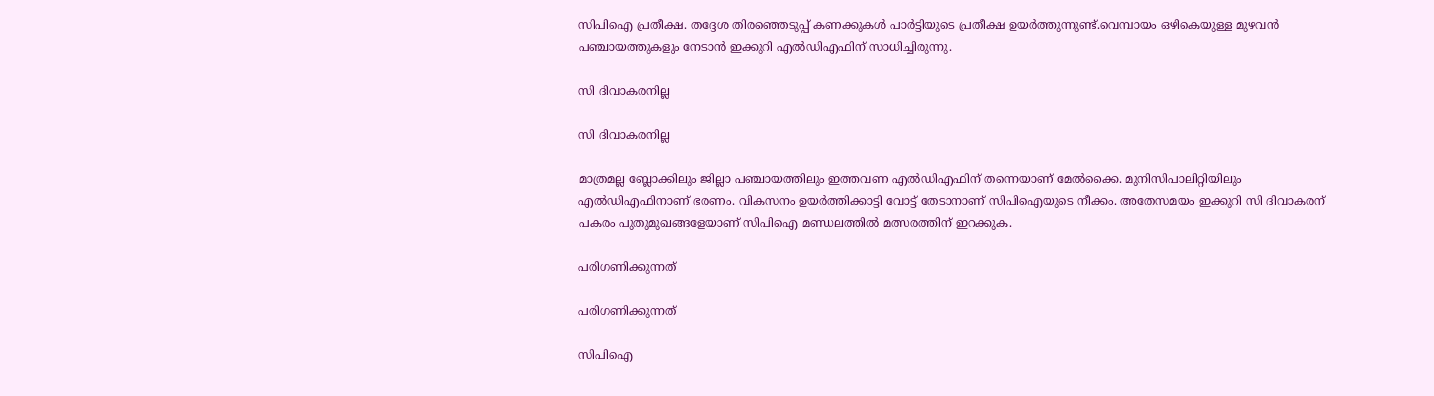സിപിഐ പ്രതീക്ഷ. തദ്ദേശ തിരഞ്ഞെടുപ്പ് കണക്കുകൾ പാർട്ടിയുടെ പ്രതീക്ഷ ഉയർത്തുന്നുണ്ട്.വെമ്പായം ഒഴികെയുള്ള മുഴവൻ പഞ്ചായത്തുകളും നേടാൻ ഇക്കുറി എൽഡിഎഫിന് സാധിച്ചിരുന്നു.

സി ദിവാകരനില്ല

സി ദിവാകരനില്ല

മാത്രമല്ല ബ്ലോക്കിലും ജില്ലാ പഞ്ചായത്തിലും ഇത്തവണ എൽഡിഎഫിന് തന്നെയാണ് മേൽക്കൈ. മുനിസിപാലിറ്റിയിലും എൽഡിഎഫിനാണ് ഭരണം. വികസനം ഉയർത്തിക്കാട്ടി വോട്ട് തേടാനാണ് സിപിഐയുടെ നീക്കം. അതേസമയം ഇക്കുറി സി ദിവാകരന് പകരം പുതുമുഖങ്ങളേയാണ് സിപിഐ മണ്ഡലത്തിൽ മത്സരത്തിന് ഇറക്കുക.

പരിഗണിക്കുന്നത്

പരിഗണിക്കുന്നത്

സിപിഐ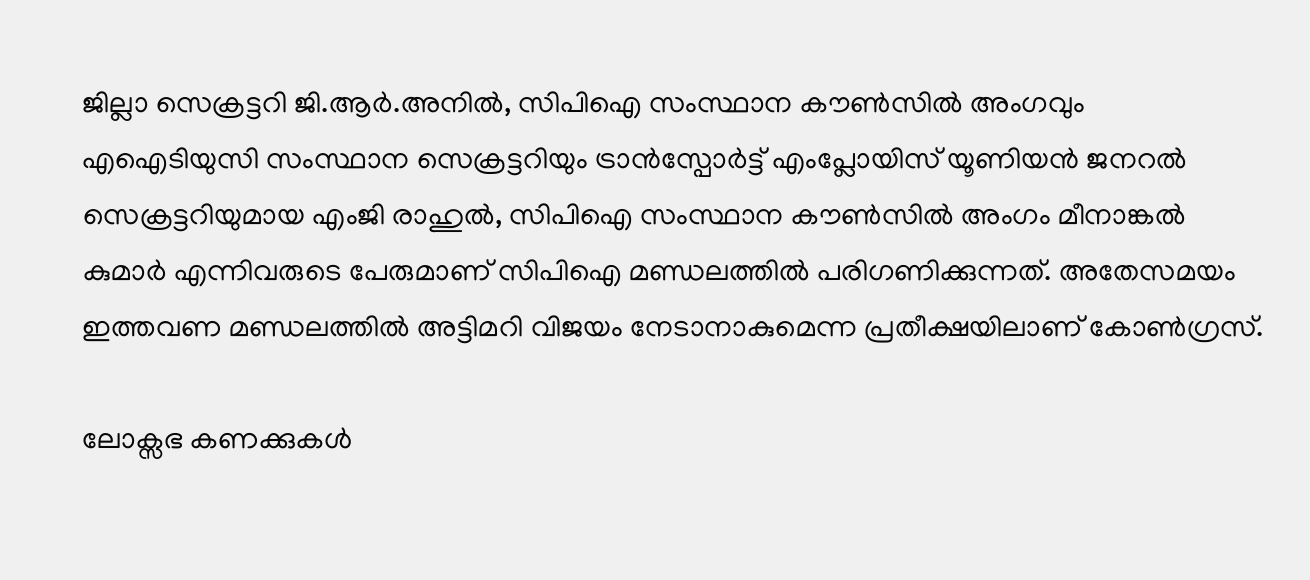ജില്ലാ സെക്രട്ടറി ജി.ആർ.അനിൽ, സിപിഐ സംസ്ഥാന കൗൺസിൽ അംഗവും എഐടിയുസി സംസ്ഥാന സെക്രട്ടറിയും ട്രാൻസ്പോർട്ട് എംപ്ലോയിസ് യൂണിയൻ ജനറൽ സെക്രട്ടറിയുമായ എംജി രാഹുൽ, സിപിഐ സംസ്ഥാന കൗൺസിൽ അംഗം മീനാങ്കൽ കുമാര്‍ എന്നിവരുടെ പേരുമാണ് സിപിഐ മണ്ഡലത്തിൽ പരിഗണിക്കുന്നത്. അതേസമയം ഇത്തവണ മണ്ഡലത്തിൽ അട്ടിമറി വിജയം നേടാനാകുമെന്ന പ്രതീക്ഷയിലാണ് കോൺഗ്രസ്.

ലോക്സഭ കണക്കുകൾ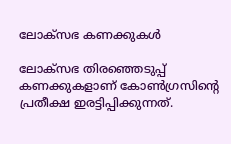ലോക്സഭ കണക്കുകൾ

ലോക്സഭ തിരഞ്ഞെടുപ്പ് കണക്കുകളാണ് കോൺഗ്രസിന്റെ പ്രതീക്ഷ ഇരട്ടിപ്പിക്കുന്നത്.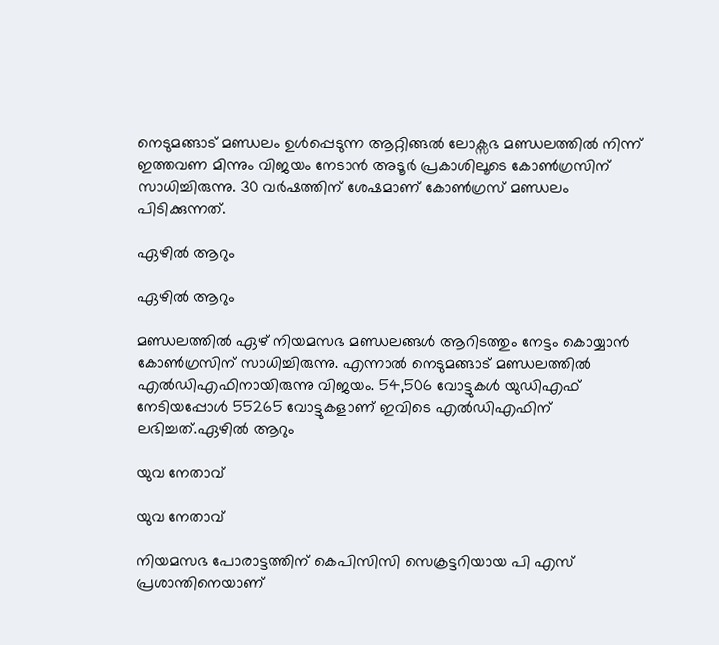നെടുമങ്ങാട് മണ്ഡലം ഉൾപ്പെടുന്ന ആറ്റിങ്ങൽ ലോക്സഭ മണ്ഡലത്തിൽ നിന്ന് ഇത്തവണ മിന്നും വിജയം നേടാൻ അടൂർ പ്രകാശിലൂടെ കോൺഗ്രസിന് സാധിച്ചിരുന്നു. 30 വർഷത്തിന് ശേഷമാണ് കോൺഗ്രസ് മണ്ഡലം പിടിക്കുന്നത്.

ഏഴിൽ ആറും

ഏഴിൽ ആറും

മണ്ഡലത്തിൽ ഏഴ് നിയമസഭ മണ്ഡലങ്ങൾ ആറിടത്തും നേട്ടം കൊയ്യാൻ കോൺഗ്രസിന് സാധിച്ചിരുന്നു. എന്നാൽ നെടുമങ്ങാട് മണ്ഡലത്തിൽ എൽഡിഎഫിനായിരുന്നു വിജയം. 54,506 വോട്ടുകൾ യുഡിഎഫ് നേടിയപ്പോൾ 55265 വോട്ടുകളാണ് ഇവിടെ എൽഡിഎഫിന് ലഭിച്ചത്.ഏഴിൽ ആറും

യുവ നേതാവ്

യുവ നേതാവ്

നിയമസഭ പോരാട്ടത്തിന് കെപിസിസി സെക്രട്ടറിയായ പി എസ് പ്രശാന്തിനെയാണ്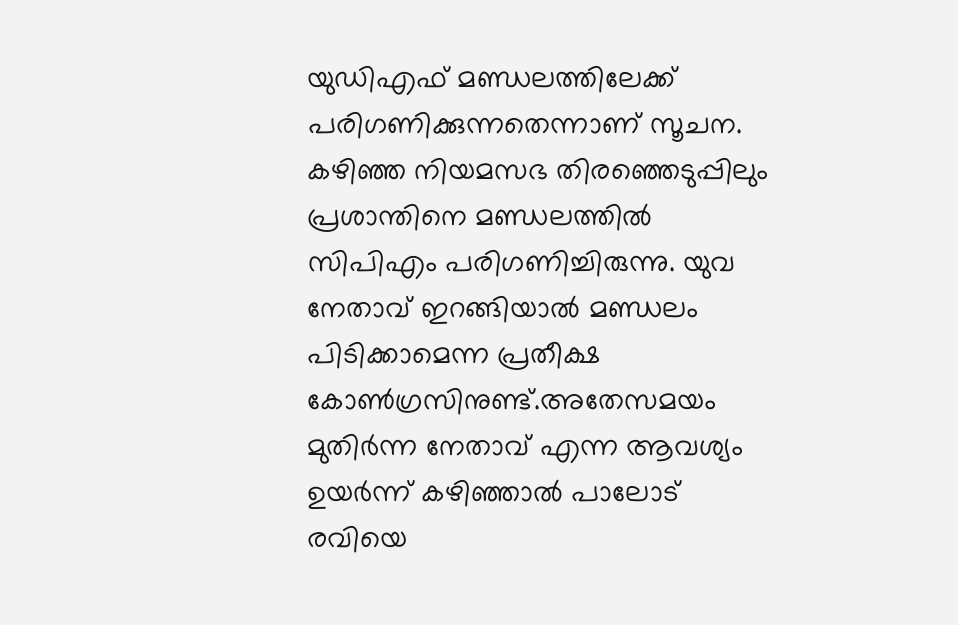യുഡിഎഫ് മണ്ഡലത്തിലേക്ക് പരിഗണിക്കുന്നതെന്നാണ് സൂചന. കഴിഞ്ഞ നിയമസഭ തിരഞ്ഞെടുപ്പിലും പ്രശാന്തിനെ മണ്ഡലത്തിൽ സിപിഎം പരിഗണിച്ചിരുന്നു. യുവ നേതാവ് ഇറങ്ങിയാൽ മണ്ഡലം പിടിക്കാമെന്ന പ്രതീക്ഷ കോൺഗ്രസിനുണ്ട്.അതേസമയം മുതിർന്ന നേതാവ് എന്ന ആവശ്യം ഉയർന്ന് കഴിഞ്ഞാൽ പാലോട് രവിയെ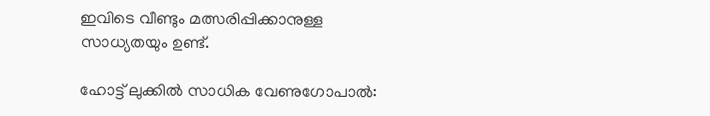ഇവിടെ വീണ്ടും മത്സരിപ്പിക്കാനുള്ള സാധ്യതയും ഉണ്ട്.

ഹോട്ട് ലുക്കില്‍ സാധിക വേണുഗോപാല്‍: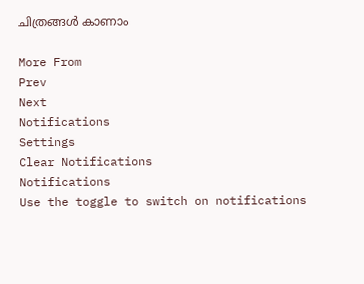ചിത്രങ്ങള്‍ കാണാം

More From
Prev
Next
Notifications
Settings
Clear Notifications
Notifications
Use the toggle to switch on notifications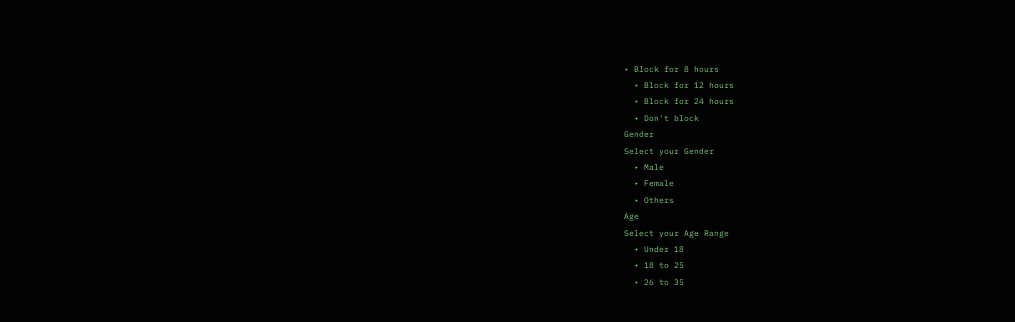• Block for 8 hours
  • Block for 12 hours
  • Block for 24 hours
  • Don't block
Gender
Select your Gender
  • Male
  • Female
  • Others
Age
Select your Age Range
  • Under 18
  • 18 to 25
  • 26 to 35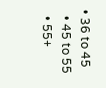• 36 to 45
  • 45 to 55
  • 55+